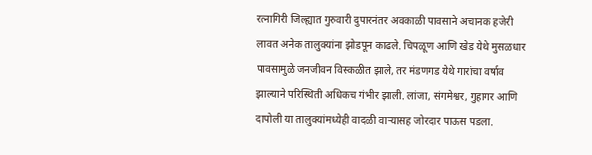रत्नागिरी जिल्ह्यात गुरुवारी दुपारनंतर अवकाळी पावसाने अचानक हजेरी लावत अनेक तालुक्यांना झोडपून काढले. चिपळूण आणि खेड येथे मुसळधार पावसामुळे जनजीवन विस्कळीत झाले, तर मंडणगड येथे गारांचा वर्षाव झाल्याने परिस्थिती अधिकच गंभीर झाली. लांजा, संगमेश्वर, गुहागर आणि दापोली या तालुक्यांमध्येही वादळी वाऱ्यासह जोरदार पाऊस पडला.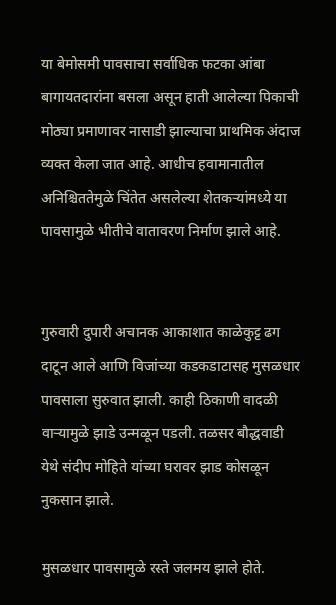या बेमोसमी पावसाचा सर्वाधिक फटका आंबा बागायतदारांना बसला असून हाती आलेल्या पिकाची मोठ्या प्रमाणावर नासाडी झाल्याचा प्राथमिक अंदाज व्यक्त केला जात आहे. आधीच हवामानातील अनिश्चिततेमुळे चिंतेत असलेल्या शेतकऱ्यांमध्ये या पावसामुळे भीतीचे वातावरण निर्माण झाले आहे.


गुरुवारी दुपारी अचानक आकाशात काळेकुट्ट ढग दाटून आले आणि विजांच्या कडकडाटासह मुसळधार पावसाला सुरुवात झाली. काही ठिकाणी वादळी वाऱ्यामुळे झाडे उन्मळून पडली. तळसर बौद्धवाडी येथे संदीप मोहिते यांच्या घरावर झाड कोसळून नुकसान झाले.

मुसळधार पावसामुळे रस्ते जलमय झाले होते.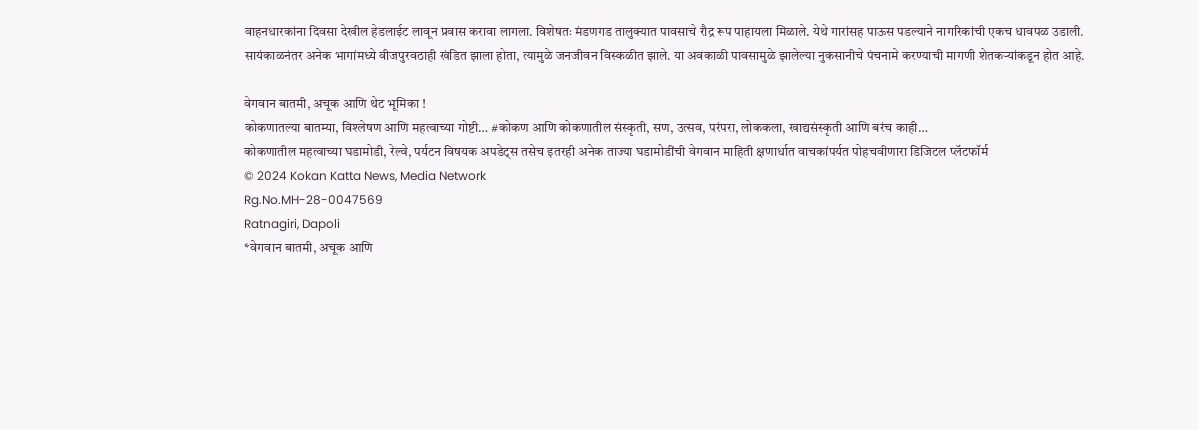वाहनधारकांना दिवसा देखील हेडलाईट लावून प्रवास करावा लागला. विशेषतः मंडणगड तालुक्यात पावसाचे रौद्र रूप पाहायला मिळाले. येथे गारांसह पाऊस पडल्याने नागरिकांची एकच धावपळ उडाली.
सायंकाळनंतर अनेक भागांमध्ये वीजपुरवठाही खंडित झाला होता, त्यामुळे जनजीवन विस्कळीत झाले. या अवकाळी पावसामुळे झालेल्या नुकसानीचे पंचनामे करण्याची मागणी शेतकऱ्यांकडून होत आहे.

वेगवान बातमी, अचूक आणि थेट भूमिका !
कोकणातल्या बातम्या, विश्लेषण आणि महत्वाच्या गोष्टी… #कोकण आणि कोकणातील संस्कृती, सण, उत्सव, परंपरा, लोककला, खाद्यसंस्कृती आणि बरंच काही…
कोकणातील महत्वाच्या घडामोडी, रेल्वे, पर्यटन विषयक अपडेट्स तसेच इतरही अनेक ताज्या घडामोडींची वेगवान माहिती क्षणार्धात वाचकांपर्यत पोहचवीणारा डिजिटल प्लॅटफॉर्म
© 2024 Kokan Katta News, Media Network
Rg.No.MH-28-0047569
Ratnagiri, Dapoli
*वेगवान बातमी, अचूक आणि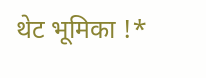थेट भूमिका !*